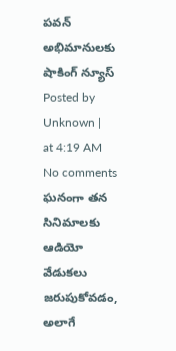పవన్ అభిమానులకు షాకింగ్ న్యూస్
Posted by Unknown |  at 4:19 AM
No comments
ఘనంగా తన సినిమాలకు ఆడియో వేడుకలు జరుపుకోవడం, అలాగే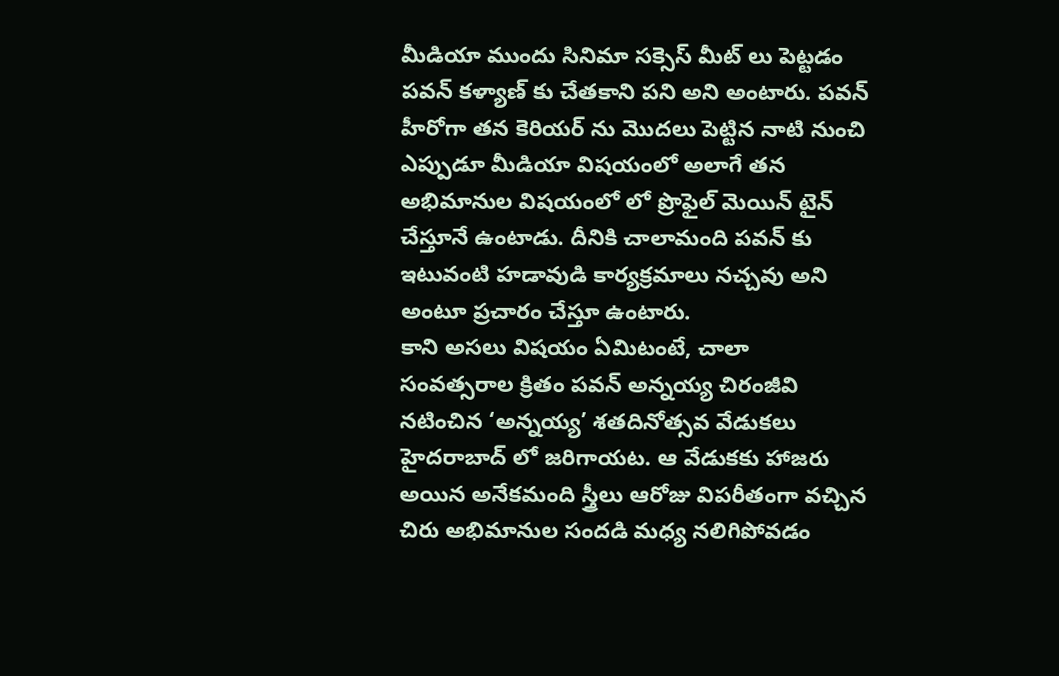మీడియా ముందు సినిమా సక్సెస్ మీట్ లు పెట్టడం పవన్ కళ్యాణ్ కు చేతకాని పని అని అంటారు. పవన్ హీరోగా తన కెరియర్ ను మొదలు పెట్టిన నాటి నుంచి ఎప్పుడూ మీడియా విషయంలో అలాగే తన అభిమానుల విషయంలో లో ప్రొఫైల్ మెయిన్ టైన్ చేస్తూనే ఉంటాడు. దీనికి చాలామంది పవన్ కు ఇటువంటి హడావుడి కార్యక్రమాలు నచ్చవు అని అంటూ ప్రచారం చేస్తూ ఉంటారు.
కాని అసలు విషయం ఏమిటంటే, చాలా సంవత్సరాల క్రితం పవన్ అన్నయ్య చిరంజీవి నటించిన ‘అన్నయ్య’ శతదినోత్సవ వేడుకలు హైదరాబాద్ లో జరిగాయట. ఆ వేడుకకు హాజరు అయిన అనేకమంది స్త్రీలు ఆరోజు విపరీతంగా వచ్చిన చిరు అభిమానుల సందడి మధ్య నలిగిపోవడం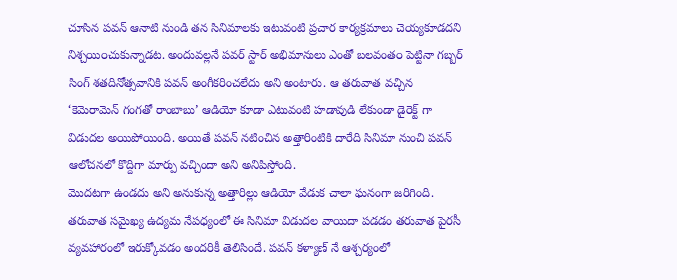చూసిన పవన్ ఆనాటి నుండి తన సినిమాలకు ఇటువంటి ప్రచార కార్యక్రమాలు చెయ్యకూడదని నిశ్చయి౦చుకున్నాడట. అందువల్లనే పవర్ స్టార్ అభిమానులు ఎంతో బలవంత౦ పెట్టినా గబ్బర్ సింగ్ శతదినోత్సవానికి పవన్ అంగీకరించలేదు అని అంటారు. ఆ తరువాత వచ్చిన ‘కెమెరామెన్ గంగతో రాంబాబు’ ఆడియో కూడా ఎటువంటి హడావుడి లేకుండా డైరెక్ట్ గా విడుదల అయిపోయింది. అయితే పవన్ నటించిన అత్తారింటికి దారేది సినిమా నుంచి పవన్ ఆలోచనలో కొద్దిగా మార్పు వచ్చిందా అని అనిపిస్తోంది.
మొదటగా ఉండదు అని అనుకున్న అత్తారిల్లు ఆడియో వేడుక చాలా ఘనంగా జరిగింది. తరువాత సమైఖ్య ఉద్యమ నేపధ్యంలో ఈ సినిమా విడుదల వాయిదా పడడం తరువాత పైరసీ వ్యవహారంలో ఇరుక్కోవడం అందరికీ తెలిసిందే. పవన్ కళ్యాణ్ నే ఆశ్చర్యంలో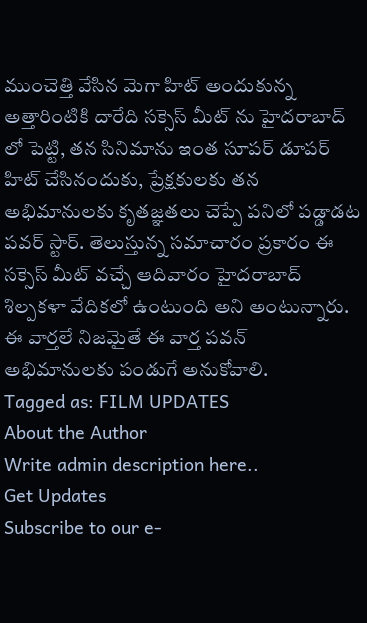ముంచెత్తి వేసిన మెగా హిట్ అందుకున్న అత్తారింటికి దారేది సక్సెస్ మీట్ ను హైదరాబాద్ లో పెట్టి, తన సినిమాను ఇంత సూపర్ డూపర్ హిట్ చేసినందుకు, ప్రేక్షకులకు తన అభిమానులకు కృతజ్ఞతలు చెప్పే పనిలో పడ్డాడట పవర్ స్టార్. తెలుస్తున్న సమాచారం ప్రకారం ఈ సక్సెస్ మీట్ వచ్చే ఆదివారం హైదరాబాద్ శిల్పకళా వేదికలో ఉంటుంది అని అంటున్నారు. ఈ వార్తలే నిజమైతే ఈ వార్త పవన్ అభిమానులకు పండుగే అనుకోవాలి.
Tagged as: FILM UPDATES
About the Author
Write admin description here..
Get Updates
Subscribe to our e-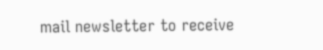mail newsletter to receive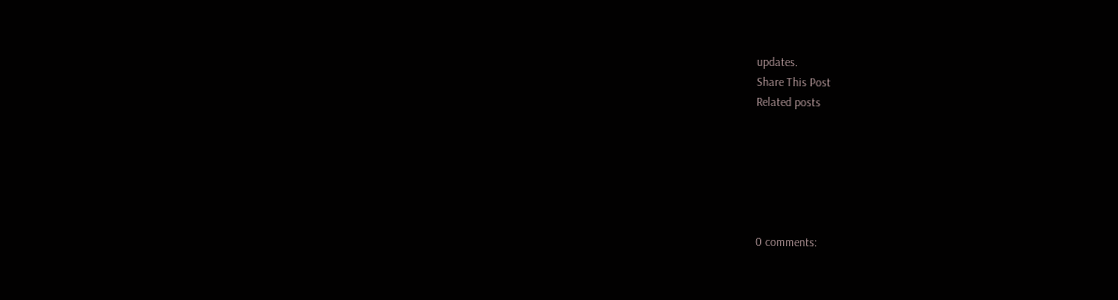updates.
Share This Post
Related posts






0 comments: